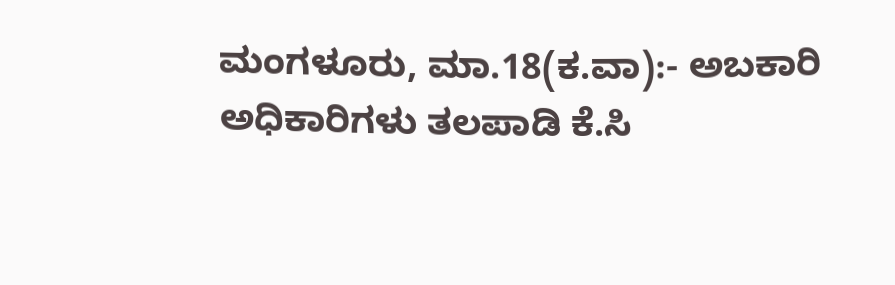ಮಂಗಳೂರು, ಮಾ.18(ಕ.ವಾ):- ಅಬಕಾರಿ ಅಧಿಕಾರಿಗಳು ತಲಪಾಡಿ ಕೆ.ಸಿ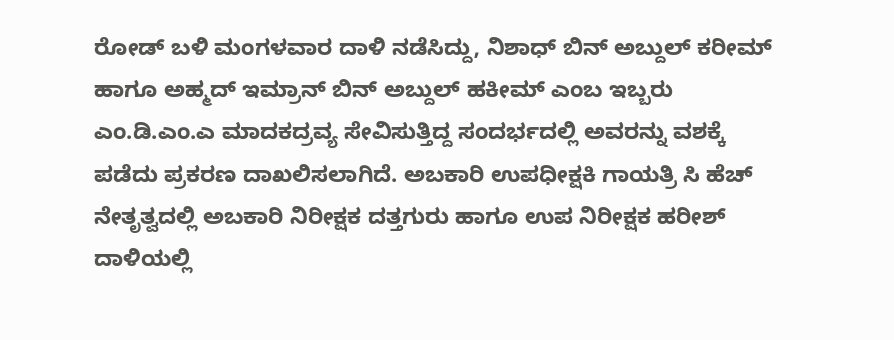ರೋಡ್ ಬಳಿ ಮಂಗಳವಾರ ದಾಳಿ ನಡೆಸಿದ್ದು, ನಿಶಾಧ್ ಬಿನ್ ಅಬ್ದುಲ್ ಕರೀಮ್ ಹಾಗೂ ಅಹ್ಮದ್ ಇಮ್ರಾನ್ ಬಿನ್ ಅಬ್ದುಲ್ ಹಕೀಮ್ ಎಂಬ ಇಬ್ಬರು ಎಂ.ಡಿ.ಎಂ.ಎ ಮಾದಕದ್ರವ್ಯ ಸೇವಿಸುತ್ತಿದ್ದ ಸಂದರ್ಭದಲ್ಲಿ ಅವರನ್ನು ವಶಕ್ಕೆ ಪಡೆದು ಪ್ರಕರಣ ದಾಖಲಿಸಲಾಗಿದೆ. ಅಬಕಾರಿ ಉಪಧೀಕ್ಷಕಿ ಗಾಯತ್ರಿ ಸಿ ಹೆಚ್ ನೇತೃತ್ವದಲ್ಲಿ ಅಬಕಾರಿ ನಿರೀಕ್ಷಕ ದತ್ತಗುರು ಹಾಗೂ ಉಪ ನಿರೀಕ್ಷಕ ಹರೀಶ್ ದಾಳಿಯಲ್ಲಿ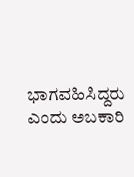ಭಾಗವಹಿಸಿದ್ದರು ಎಂದು ಅಬಕಾರಿ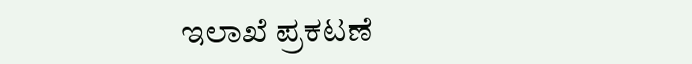ಇಲಾಖೆ ಪ್ರಕಟಣೆ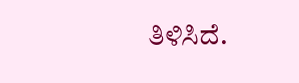ತಿಳಿಸಿದೆ.